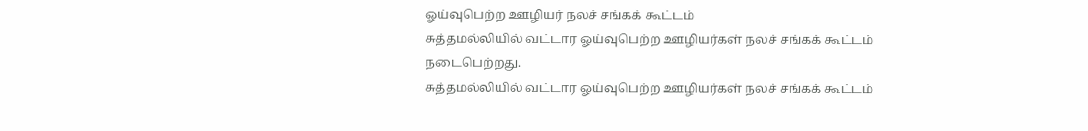ஓய்வுபெற்ற ஊழியர் நலச் சங்கக் கூட்டம்
சுத்தமல்லியில் வட்டார ஓய்வுபெற்ற ஊழியர்கள் நலச் சங்கக் கூட்டம் நடைபெற்றது.
சுத்தமல்லியில் வட்டார ஓய்வுபெற்ற ஊழியர்கள் நலச் சங்கக் கூட்டம்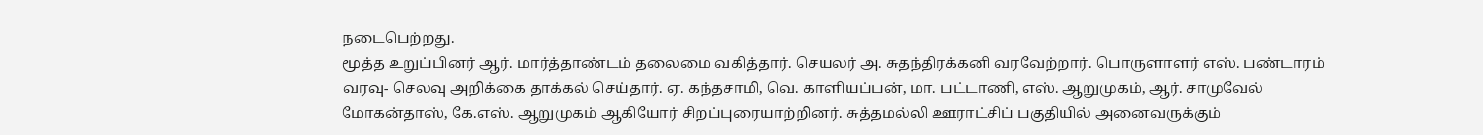நடைபெற்றது.
மூத்த உறுப்பினர் ஆர். மார்த்தாண்டம் தலைமை வகித்தார். செயலர் அ. சுதந்திரக்கனி வரவேற்றார். பொருளாளர் எஸ். பண்டாரம் வரவு- செலவு அறிக்கை தாக்கல் செய்தார். ஏ. கந்தசாமி, வெ. காளியப்பன், மா. பட்டாணி, எஸ். ஆறுமுகம், ஆர். சாமுவேல் மோகன்தாஸ், கே.எஸ். ஆறுமுகம் ஆகியோர் சிறப்புரையாற்றினர். சுத்தமல்லி ஊராட்சிப் பகுதியில் அனைவருக்கும்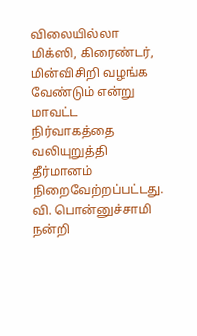விலையில்லா மிக்ஸி, கிரைண்டர், மின்விசிறி வழங்க வேண்டும் என்று மாவட்ட நிர்வாகத்தை வலியுறுத்தி தீர்மானம் நிறைவேற்றப்பட்டது.
வி. பொன்னுச்சாமி நன்றி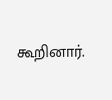கூறினார்.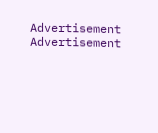Advertisement
Advertisement